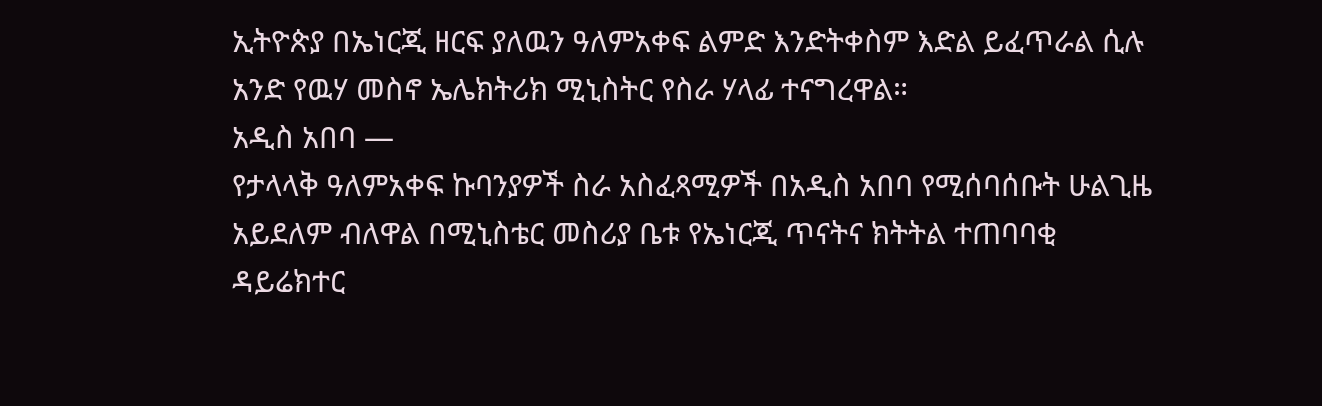ኢትዮጵያ በኤነርጂ ዘርፍ ያለዉን ዓለምአቀፍ ልምድ እንድትቀስም እድል ይፈጥራል ሲሉ አንድ የዉሃ መስኖ ኤሌክትሪክ ሚኒስትር የስራ ሃላፊ ተናግረዋል።
አዲስ አበባ —
የታላላቅ ዓለምአቀፍ ኩባንያዎች ስራ አስፈጻሚዎች በአዲስ አበባ የሚሰባሰቡት ሁልጊዜ አይደለም ብለዋል በሚኒስቴር መስሪያ ቤቱ የኤነርጂ ጥናትና ክትትል ተጠባባቂ ዳይሬክተር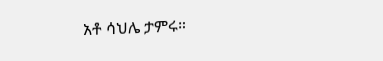አቶ ሳህሌ ታምሩ።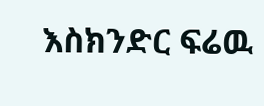እስክንድር ፍሬዉ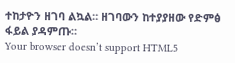ተከታዮን ዘገባ ልኳል። ዘገባውን ከተያያዘው የድምፅ ፋይል ያዳምጡ።
Your browser doesn’t support HTML5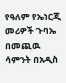የዓለም የኤነርጂ መሪዎች ጉባኤ በመጪዉ ሳምንት በአዲስ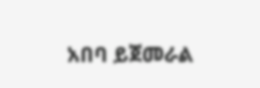አበባ ይጀመራል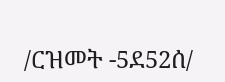/ርዝመት -5ደ52ሰ/